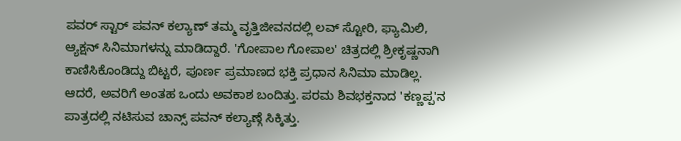ಪವರ್ ಸ್ಟಾರ್ ಪವನ್ ಕಲ್ಯಾಣ್ ತಮ್ಮ ವೃತ್ತಿಜೀವನದಲ್ಲಿ ಲವ್ ಸ್ಟೋರಿ, ಫ್ಯಾಮಿಲಿ, ಆ್ಯಕ್ಷನ್ ಸಿನಿಮಾಗಳನ್ನು ಮಾಡಿದ್ದಾರೆ. 'ಗೋಪಾಲ ಗೋಪಾಲ' ಚಿತ್ರದಲ್ಲಿ ಶ್ರೀಕೃಷ್ಣನಾಗಿ ಕಾಣಿಸಿಕೊಂಡಿದ್ದು ಬಿಟ್ಟರೆ, ಪೂರ್ಣ ಪ್ರಮಾಣದ ಭಕ್ತಿ ಪ್ರಧಾನ ಸಿನಿಮಾ ಮಾಡಿಲ್ಲ. ಆದರೆ, ಅವರಿಗೆ ಅಂತಹ ಒಂದು ಅವಕಾಶ ಬಂದಿತ್ತು. ಪರಮ ಶಿವಭಕ್ತನಾದ 'ಕಣ್ಣಪ್ಪ'ನ ಪಾತ್ರದಲ್ಲಿ ನಟಿಸುವ ಚಾನ್ಸ್ ಪವನ್ ಕಲ್ಯಾಣ್ಗೆ ಸಿಕ್ಕಿತ್ತು.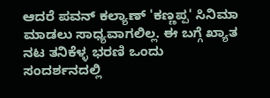ಆದರೆ ಪವನ್ ಕಲ್ಯಾಣ್ 'ಕಣ್ಣಪ್ಪ' ಸಿನಿಮಾ ಮಾಡಲು ಸಾಧ್ಯವಾಗಲಿಲ್ಲ. ಈ ಬಗ್ಗೆ ಖ್ಯಾತ ನಟ ತನಿಕೆಳ್ಳ ಭರಣಿ ಒಂದು ಸಂದರ್ಶನದಲ್ಲಿ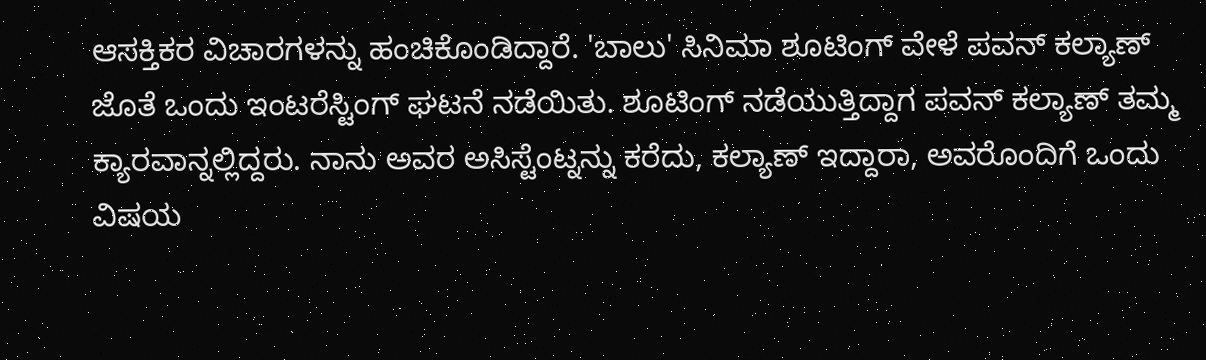ಆಸಕ್ತಿಕರ ವಿಚಾರಗಳನ್ನು ಹಂಚಿಕೊಂಡಿದ್ದಾರೆ. 'ಬಾಲು' ಸಿನಿಮಾ ಶೂಟಿಂಗ್ ವೇಳೆ ಪವನ್ ಕಲ್ಯಾಣ್ ಜೊತೆ ಒಂದು ಇಂಟರೆಸ್ಟಿಂಗ್ ಘಟನೆ ನಡೆಯಿತು. ಶೂಟಿಂಗ್ ನಡೆಯುತ್ತಿದ್ದಾಗ ಪವನ್ ಕಲ್ಯಾಣ್ ತಮ್ಮ ಕ್ಯಾರವಾನ್ನಲ್ಲಿದ್ದರು. ನಾನು ಅವರ ಅಸಿಸ್ಟೆಂಟ್ನನ್ನು ಕರೆದು, ಕಲ್ಯಾಣ್ ಇದ್ದಾರಾ, ಅವರೊಂದಿಗೆ ಒಂದು ವಿಷಯ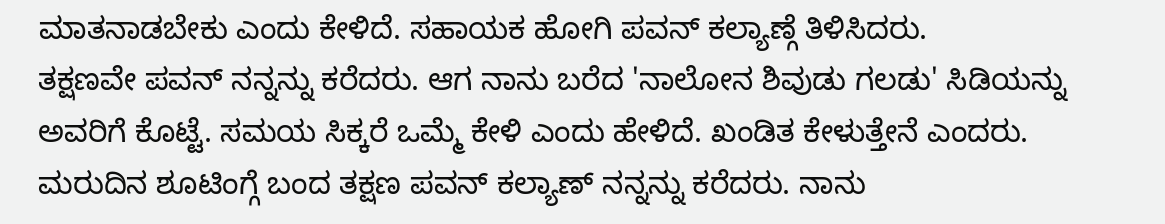ಮಾತನಾಡಬೇಕು ಎಂದು ಕೇಳಿದೆ. ಸಹಾಯಕ ಹೋಗಿ ಪವನ್ ಕಲ್ಯಾಣ್ಗೆ ತಿಳಿಸಿದರು.
ತಕ್ಷಣವೇ ಪವನ್ ನನ್ನನ್ನು ಕರೆದರು. ಆಗ ನಾನು ಬರೆದ 'ನಾಲೋನ ಶಿವುಡು ಗಲಡು' ಸಿಡಿಯನ್ನು ಅವರಿಗೆ ಕೊಟ್ಟೆ. ಸಮಯ ಸಿಕ್ಕರೆ ಒಮ್ಮೆ ಕೇಳಿ ಎಂದು ಹೇಳಿದೆ. ಖಂಡಿತ ಕೇಳುತ್ತೇನೆ ಎಂದರು. ಮರುದಿನ ಶೂಟಿಂಗ್ಗೆ ಬಂದ ತಕ್ಷಣ ಪವನ್ ಕಲ್ಯಾಣ್ ನನ್ನನ್ನು ಕರೆದರು. ನಾನು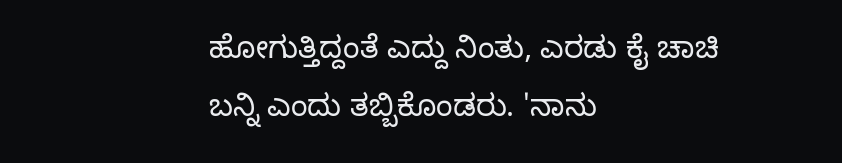ಹೋಗುತ್ತಿದ್ದಂತೆ ಎದ್ದು ನಿಂತು, ಎರಡು ಕೈ ಚಾಚಿ ಬನ್ನಿ ಎಂದು ತಬ್ಬಿಕೊಂಡರು. 'ನಾನು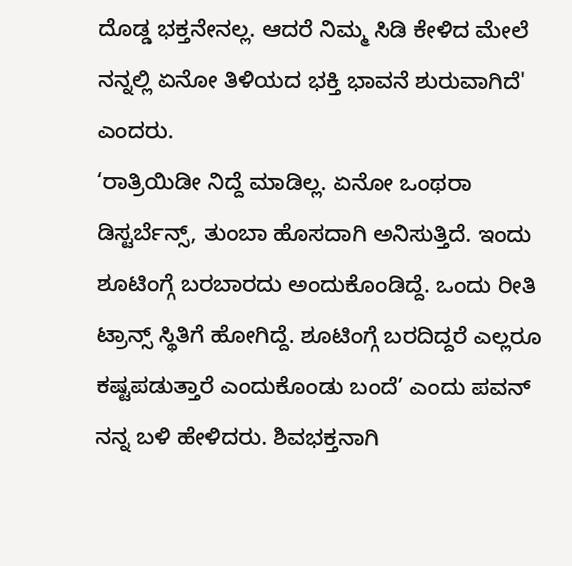ದೊಡ್ಡ ಭಕ್ತನೇನಲ್ಲ. ಆದರೆ ನಿಮ್ಮ ಸಿಡಿ ಕೇಳಿದ ಮೇಲೆ ನನ್ನಲ್ಲಿ ಏನೋ ತಿಳಿಯದ ಭಕ್ತಿ ಭಾವನೆ ಶುರುವಾಗಿದೆ' ಎಂದರು.
‘ರಾತ್ರಿಯಿಡೀ ನಿದ್ದೆ ಮಾಡಿಲ್ಲ. ಏನೋ ಒಂಥರಾ ಡಿಸ್ಟರ್ಬೆನ್ಸ್, ತುಂಬಾ ಹೊಸದಾಗಿ ಅನಿಸುತ್ತಿದೆ. ಇಂದು ಶೂಟಿಂಗ್ಗೆ ಬರಬಾರದು ಅಂದುಕೊಂಡಿದ್ದೆ. ಒಂದು ರೀತಿ ಟ್ರಾನ್ಸ್ ಸ್ಥಿತಿಗೆ ಹೋಗಿದ್ದೆ. ಶೂಟಿಂಗ್ಗೆ ಬರದಿದ್ದರೆ ಎಲ್ಲರೂ ಕಷ್ಟಪಡುತ್ತಾರೆ ಎಂದುಕೊಂಡು ಬಂದೆ’ ಎಂದು ಪವನ್ ನನ್ನ ಬಳಿ ಹೇಳಿದರು. ಶಿವಭಕ್ತನಾಗಿ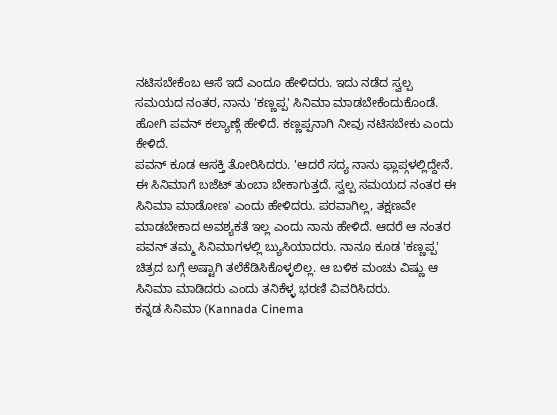ನಟಿಸಬೇಕೆಂಬ ಆಸೆ ಇದೆ ಎಂದೂ ಹೇಳಿದರು. ಇದು ನಡೆದ ಸ್ವಲ್ಪ ಸಮಯದ ನಂತರ, ನಾನು 'ಕಣ್ಣಪ್ಪ' ಸಿನಿಮಾ ಮಾಡಬೇಕೆಂದುಕೊಂಡೆ. ಹೋಗಿ ಪವನ್ ಕಲ್ಯಾಣ್ಗೆ ಹೇಳಿದೆ. ಕಣ್ಣಪ್ಪನಾಗಿ ನೀವು ನಟಿಸಬೇಕು ಎಂದು ಕೇಳಿದೆ.
ಪವನ್ ಕೂಡ ಆಸಕ್ತಿ ತೋರಿಸಿದರು. 'ಆದರೆ ಸದ್ಯ ನಾನು ಫ್ಲಾಪ್ಗಳಲ್ಲಿದ್ದೇನೆ. ಈ ಸಿನಿಮಾಗೆ ಬಜೆಟ್ ತುಂಬಾ ಬೇಕಾಗುತ್ತದೆ. ಸ್ವಲ್ಪ ಸಮಯದ ನಂತರ ಈ ಸಿನಿಮಾ ಮಾಡೋಣ' ಎಂದು ಹೇಳಿದರು. ಪರವಾಗಿಲ್ಲ, ತಕ್ಷಣವೇ ಮಾಡಬೇಕಾದ ಅವಶ್ಯಕತೆ ಇಲ್ಲ ಎಂದು ನಾನು ಹೇಳಿದೆ. ಆದರೆ ಆ ನಂತರ ಪವನ್ ತಮ್ಮ ಸಿನಿಮಾಗಳಲ್ಲಿ ಬ್ಯುಸಿಯಾದರು. ನಾನೂ ಕೂಡ 'ಕಣ್ಣಪ್ಪ' ಚಿತ್ರದ ಬಗ್ಗೆ ಅಷ್ಟಾಗಿ ತಲೆಕೆಡಿಸಿಕೊಳ್ಳಲಿಲ್ಲ. ಆ ಬಳಿಕ ಮಂಚು ವಿಷ್ಣು ಆ ಸಿನಿಮಾ ಮಾಡಿದರು ಎಂದು ತನಿಕೆಳ್ಳ ಭರಣಿ ವಿವರಿಸಿದರು.
ಕನ್ನಡ ಸಿನಿಮಾ (Kannada Cinema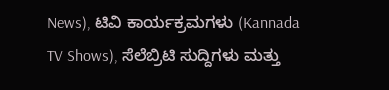News), ಟಿವಿ ಕಾರ್ಯಕ್ರಮಗಳು (Kannada TV Shows), ಸೆಲೆಬ್ರಿಟಿ ಸುದ್ದಿಗಳು ಮತ್ತು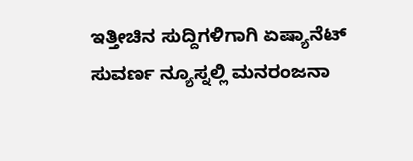ಇತ್ತೀಚಿನ ಸುದ್ದಿಗಳಿಗಾಗಿ ಏಷ್ಯಾನೆಟ್ ಸುವರ್ಣ ನ್ಯೂಸ್ನಲ್ಲಿ ಮನರಂಜನಾ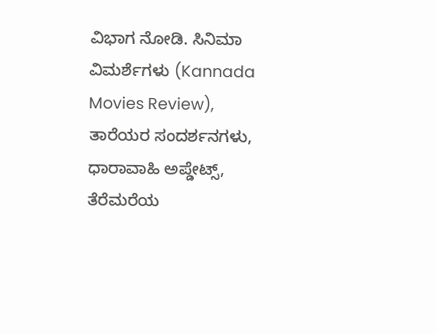ವಿಭಾಗ ನೋಡಿ. ಸಿನಿಮಾ ವಿಮರ್ಶೆಗಳು (Kannada Movies Review), ತಾರೆಯರ ಸಂದರ್ಶನಗಳು, ಧಾರಾವಾಹಿ ಅಪ್ಡೇಟ್ಸ್, ತೆರೆಮರೆಯ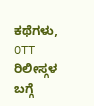ಕಥೆಗಳು, OTT ರಿಲೀಸ್ಗಳ ಬಗ್ಗೆ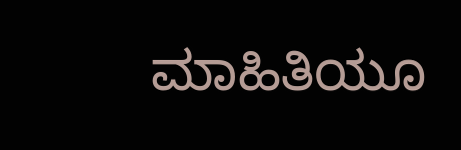ಮಾಹಿತಿಯೂ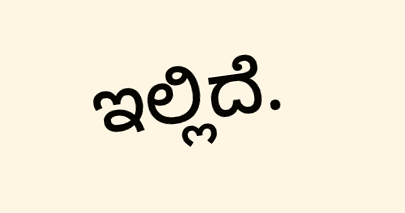ಇಲ್ಲಿದೆ.